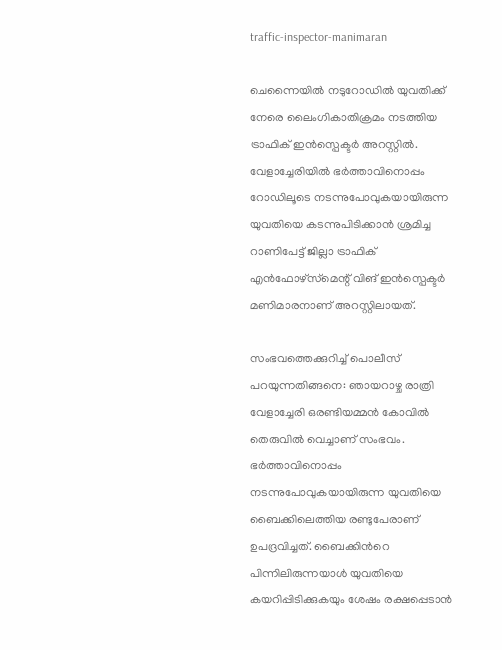traffic-inspector-manimaran

ചെന്നൈയിൽ നടുറോഡിൽ യുവതിക്ക് നേരെ ലൈംഗികാതിക്രമം നടത്തിയ  ട്രാഫിക് ഇൻസ്പെക്ടർ അറസ്റ്റിൽ. വേളാച്ചേരിയിൽ ഭർത്താവിനൊപ്പം റോഡിലൂടെ നടന്നുപോവുകയായിരുന്ന യുവതിയെ കടന്നുപിടിക്കാൻ ശ്രമിച്ച റാണിപേട്ട് ജില്ലാ ട്രാഫിക് എൻഫോഴ്‌സ്‌മെന്റ് വിങ് ഇൻസ്പെക്ടർ മണിമാരനാണ് അറസ്റ്റിലായത്.

സംഭവത്തെക്കുറിച്ച് പൊലീസ് പറയുന്നതിങ്ങനെ: ഞായറാഴ്ച രാത്രി വേളാച്ചേരി ഒരണ്ടിയമ്മൻ കോവിൽ തെരുവിൽ വെച്ചാണ് സംഭവം. ഭർത്താവിനൊപ്പം നടന്നുപോവുകയായിരുന്ന യുവതിയെ ബൈക്കിലെത്തിയ രണ്ടുപേരാണ് ഉപദ്രവിച്ചത്. ബൈക്കിന്‍റെ പിന്നിലിരുന്നയാൾ യുവതിയെ കയറിപ്പിടിക്കുകയും ശേഷം രക്ഷപ്പെടാൻ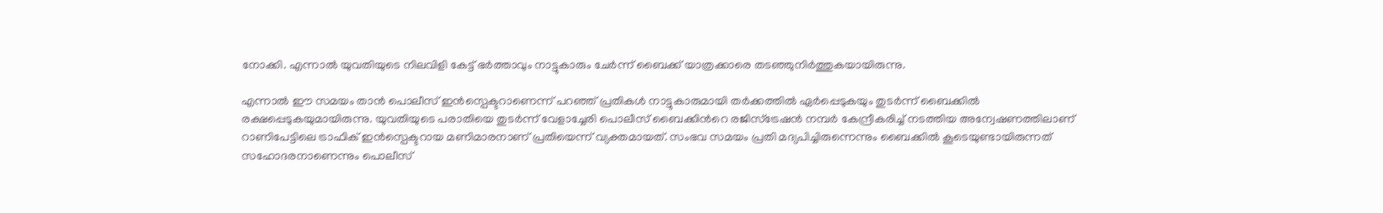നോക്കി. എന്നാല്‍ യുവതിയുടെ നിലവിളി കേട്ട് ഭർത്താവും നാട്ടുകാരും ചേർന്ന് ബൈക്ക് യാത്രക്കാരെ തടഞ്ഞുനിർത്തുകയായിരുന്നു.

എന്നാല്‍ ഈ സമയം താൻ പൊലീസ് ഇൻസ്പെക്ടറാണെന്ന് പറഞ്ഞ് പ്രതികൾ നാട്ടുകാരുമായി തർക്കത്തിൽ ഏർപ്പെടുകയും തുടർന്ന് ബൈക്കിൽ രക്ഷപ്പെടുകയുമായിരുന്നു. യുവതിയുടെ പരാതിയെ തുടർന്ന് വേളാച്ചേരി പൊലീസ് ബൈക്കിന്‍റെ രജിസ്ട്രേഷൻ നമ്പര്‍ കേന്ദ്രീകരിച്ച് നടത്തിയ അന്വേഷണത്തിലാണ് റാണിപേട്ടിലെ ട്രാഫിക് ഇൻസ്പെക്ടറായ മണിമാരനാണ് പ്രതിയെന്ന് വ്യക്തമായത്. സംഭവ സമയം പ്രതി മദ്യപിച്ചിരുന്നെന്നും ബൈക്കില്‍ കൂടെയുണ്ടായിരുന്നത് സഹോദരനാണെന്നും പൊലീസ്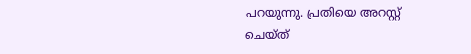പറയുന്നു. പ്രതിയെ അറസ്റ്റ് ചെയ്ത്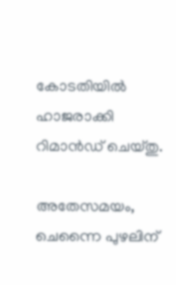കോടതിയിൽ ഹാജരാക്കി റിമാൻഡ് ചെയ്തു.

അതേസമയം, ചെന്നൈ പുഴലിന്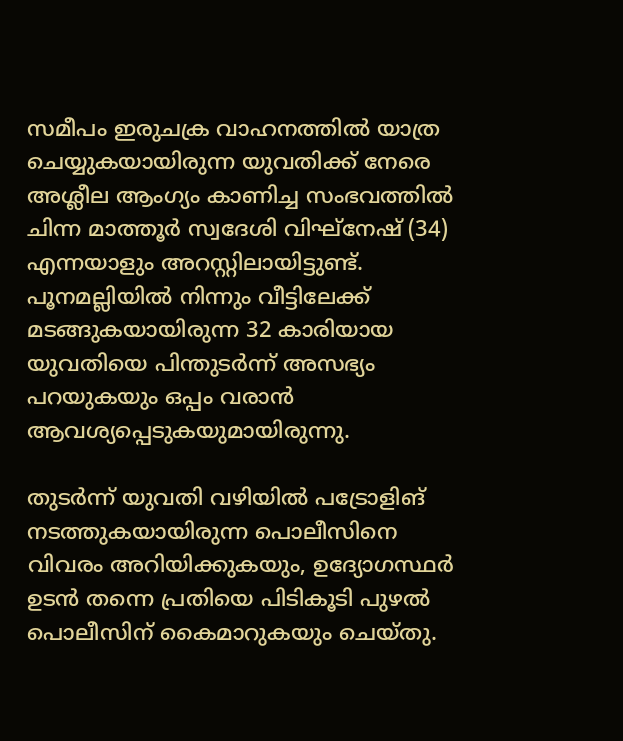സമീപം ഇരുചക്ര വാഹനത്തിൽ യാത്ര ചെയ്യുകയായിരുന്ന യുവതിക്ക് നേരെ അശ്ലീല ആംഗ്യം കാണിച്ച സംഭവത്തിൽ ചിന്ന മാത്തൂർ സ്വദേശി വിഘ്നേഷ് (34) എന്നയാളും അറസ്റ്റിലായിട്ടുണ്ട്. പൂനമല്ലിയിൽ നിന്നും വീട്ടിലേക്ക് മടങ്ങുകയായിരുന്ന 32 കാരിയായ യുവതിയെ പിന്തുടർന്ന് അസഭ്യം പറയുകയും ഒപ്പം വരാൻ ആവശ്യപ്പെടുകയുമായിരുന്നു.

തുടർന്ന് യുവതി വഴിയിൽ പട്രോളിങ് നടത്തുകയായിരുന്ന പൊലീസിനെ വിവരം അറിയിക്കുകയും, ഉദ്യോഗസ്ഥർ ഉടൻ തന്നെ പ്രതിയെ പിടികൂടി പുഴൽ പൊലീസിന് കൈമാറുകയും ചെയ്തു.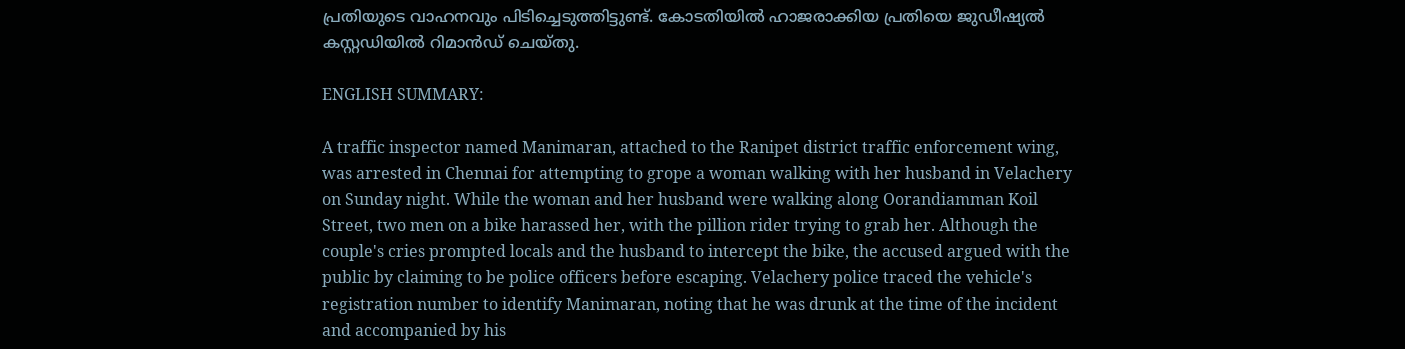പ്രതിയുടെ വാഹനവും പിടിച്ചെടുത്തിട്ടുണ്ട്. കോടതിയിൽ ഹാജരാക്കിയ പ്രതിയെ ജുഡീഷ്യൽ കസ്റ്റഡിയിൽ റിമാൻഡ് ചെയ്തു.

ENGLISH SUMMARY:

A traffic inspector named Manimaran, attached to the Ranipet district traffic enforcement wing, was arrested in Chennai for attempting to grope a woman walking with her husband in Velachery on Sunday night. While the woman and her husband were walking along Oorandiamman Koil Street, two men on a bike harassed her, with the pillion rider trying to grab her. Although the couple's cries prompted locals and the husband to intercept the bike, the accused argued with the public by claiming to be police officers before escaping. Velachery police traced the vehicle's registration number to identify Manimaran, noting that he was drunk at the time of the incident and accompanied by his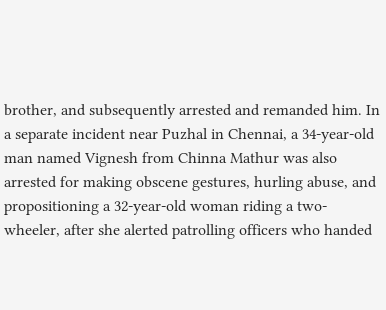brother, and subsequently arrested and remanded him. In a separate incident near Puzhal in Chennai, a 34-year-old man named Vignesh from Chinna Mathur was also arrested for making obscene gestures, hurling abuse, and propositioning a 32-year-old woman riding a two-wheeler, after she alerted patrolling officers who handed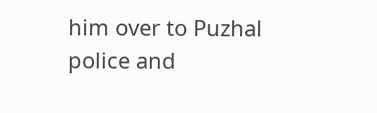him over to Puzhal police and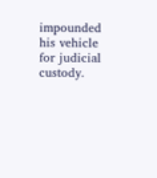impounded his vehicle for judicial custody.